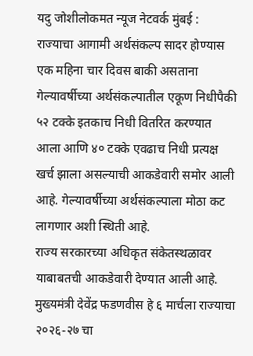यदु जोशीलोकमत न्यूज नेटवर्क मुंबई : राज्याचा आगामी अर्थसंकल्प सादर होण्यास एक महिना चार दिवस बाकी असताना गेल्यावर्षीच्या अर्थसंकल्पातील एकूण निधीपैकी ५२ टक्के इतकाच निधी वितरित करण्यात आला आणि ४० टक्के एवढाच निधी प्रत्यक्ष खर्च झाला असल्याची आकडेवारी समोर आली आहे. गेल्यावर्षीच्या अर्थसंकल्पाला मोठा कट लागणार अशी स्थिती आहे.
राज्य सरकारच्या अधिकृत संकेतस्थळावर याबाबतची आकडेवारी देण्यात आली आहे. मुख्यमंत्री देवेंद्र फडणवीस हे ६ मार्चला राज्याचा २०२६-२७ चा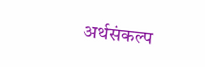अर्थसंकल्प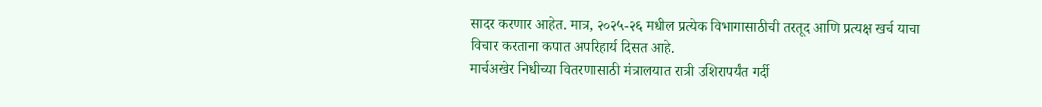सादर करणार आहेत. मात्र, २०२५-२६ मधील प्रत्येक विभागासाठीची तरतूद आणि प्रत्यक्ष खर्च याचा विचार करताना कपात अपरिहार्य दिसत आहे.
मार्चअखेर निधीच्या वितरणासाठी मंत्रालयात रात्री उशिरापर्यंत गर्दी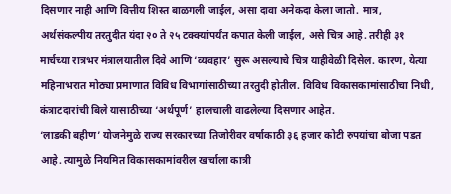दिसणार नाही आणि वित्तीय शिस्त बाळगली जाईल, असा दावा अनेकदा केला जातो. मात्र, अर्थसंकल्पीय तरतुदीत यंदा २० ते २५ टक्क्यांपर्यंत कपात केली जाईल, असे चित्र आहे. तरीही ३१ मार्चच्या रात्रभर मंत्रालयातील दिवे आणि ‘व्यवहार’ सुरू असल्याचे चित्र याहीवेळी दिसेल. कारण, येत्या महिनाभरात मोठ्या प्रमाणात विविध विभागांसाठीच्या तरतुदी होतील. विविध विकासकामांसाठीचा निधी, कंत्राटदारांची बिले यासाठीच्या ‘अर्थपूर्ण’ हालचाली वाढलेल्या दिसणार आहेत.
‘लाडकी बहीण’ योजनेमुळे राज्य सरकारच्या तिजोरीवर वर्षाकाठी ३६ हजार कोटी रुपयांचा बोजा पडत आहे. त्यामुळे नियमित विकासकामांवरील खर्चाला कात्री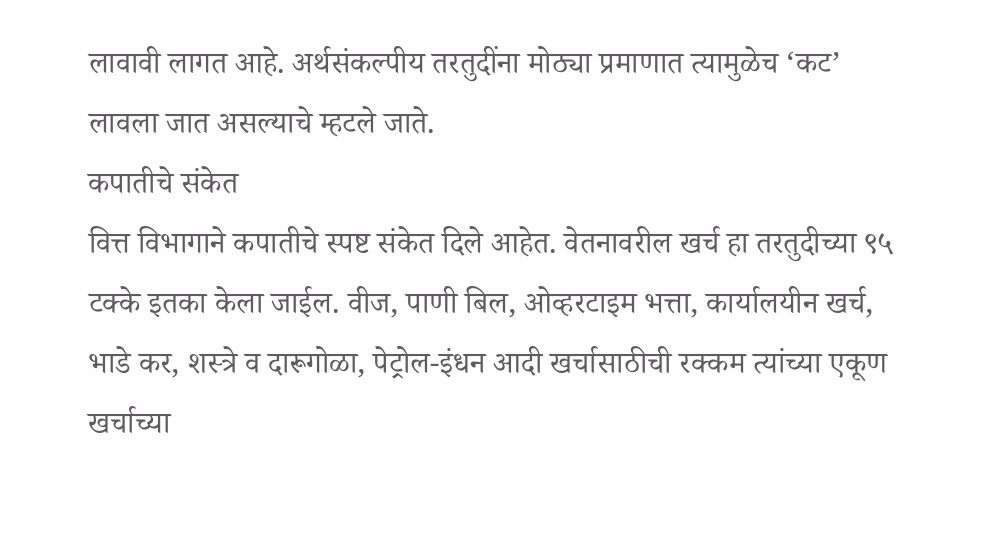लावावी लागत आहे. अर्थसंकल्पीय तरतुदींना मोठ्या प्रमाणात त्यामुळेच ‘कट’ लावला जात असल्याचे म्हटले जाते.
कपातीचे संकेत
वित्त विभागाने कपातीचे स्पष्ट संकेत दिले आहेत. वेतनावरील खर्च हा तरतुदीच्या ९५ टक्के इतका केला जाईल. वीज, पाणी बिल, ओव्हरटाइम भत्ता, कार्यालयीन खर्च, भाडे कर, शस्त्रे व दारूगोळा, पेट्रोल-इंधन आदी खर्चासाठीची रक्कम त्यांच्या एकूण खर्चाच्या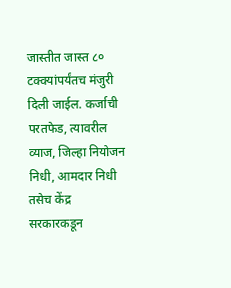जास्तीत जास्त ८० टक्क्यांपर्यंतच मंजुरी दिली जाईल. कर्जाची परतफेड, त्यावरील व्याज, जिल्हा नियोजन निधी, आमदार निधी तसेच केंद्र सरकारकडून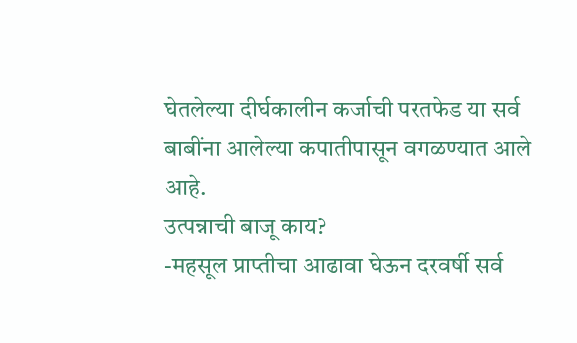घेतलेल्या दीर्घकालीन कर्जाची परतफेड या सर्व बाबींना आलेल्या कपातीपासून वगळण्यात आले आहे.
उत्पन्नाची बाजू काय?
-महसूल प्राप्तीचा आढावा घेऊन दरवर्षी सर्व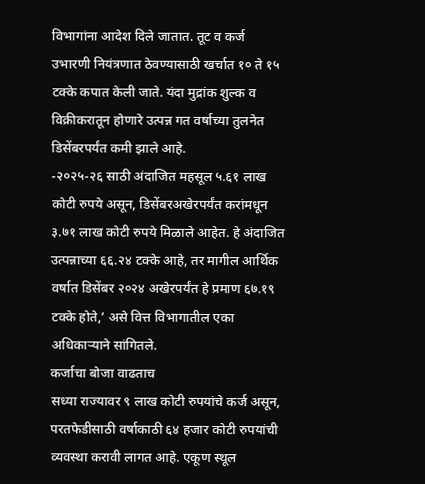विभागांना आदेश दिले जातात. तूट व कर्ज उभारणी नियंत्रणात ठेवण्यासाठी खर्चात १० ते १५ टक्के कपात केली जाते. यंदा मुद्रांक शुल्क व विक्रीकरातून होणारे उत्पन्न गत वर्षाच्या तुलनेत डिसेंबरपर्यंत कमी झाले आहे.
-२०२५-२६ साठी अंदाजित महसूल ५.६१ लाख कोटी रुपये असून, डिसेंबरअखेरपर्यंत करांमधून ३.७१ लाख कोटी रुपये मिळाले आहेत. हे अंदाजित उत्पन्नाच्या ६६.२४ टक्के आहे, तर मागील आर्थिक वर्षात डिसेंबर २०२४ अखेरपर्यंत हे प्रमाण ६७.१९ टक्के होते,’ असे वित्त विभागातील एका अधिकाऱ्याने सांगितले.
कर्जाचा बोजा वाढताच
सध्या राज्यावर ९ लाख कोटी रुपयांचे कर्ज असून, परतफेडीसाठी वर्षाकाठी ६४ हजार कोटी रुपयांची व्यवस्था करावी लागत आहे. एकूण स्थूल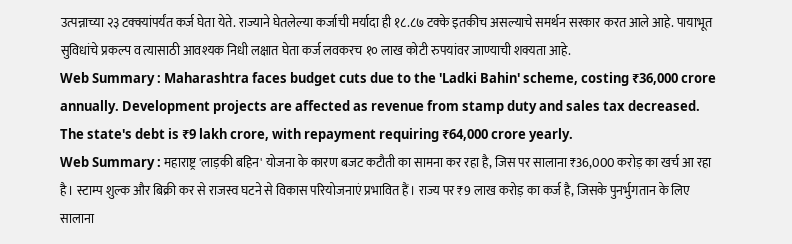उत्पन्नाच्या २३ टक्क्यांपर्यंत कर्ज घेता येते. राज्याने घेतलेल्या कर्जाची मर्यादा ही १८.८७ टक्के इतकीच असल्याचे समर्थन सरकार करत आले आहे. पायाभूत सुविधांचे प्रकल्प व त्यासाठी आवश्यक निधी लक्षात घेता कर्ज लवकरच १० लाख कोटी रुपयांवर जाण्याची शक्यता आहे.
Web Summary : Maharashtra faces budget cuts due to the 'Ladki Bahin' scheme, costing ₹36,000 crore annually. Development projects are affected as revenue from stamp duty and sales tax decreased. The state's debt is ₹9 lakh crore, with repayment requiring ₹64,000 crore yearly.
Web Summary : महाराष्ट्र 'लाड़की बहिन' योजना के कारण बजट कटौती का सामना कर रहा है, जिस पर सालाना ₹36,000 करोड़ का खर्च आ रहा है। स्टाम्प शुल्क और बिक्री कर से राजस्व घटने से विकास परियोजनाएं प्रभावित हैं। राज्य पर ₹9 लाख करोड़ का कर्ज है, जिसके पुनर्भुगतान के लिए सालाना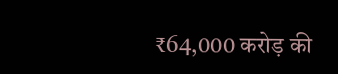₹64,000 करोड़ की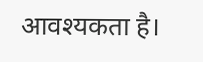आवश्यकता है।